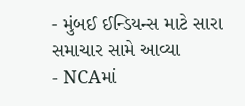- મુંબઈ ઈન્ડિયન્સ માટે સારા સમાચાર સામે આવ્યા
- NCAમાં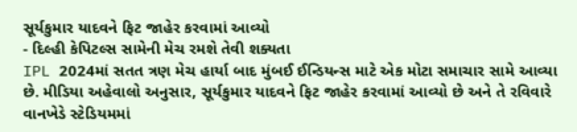સૂર્યકુમાર યાદવને ફિટ જાહેર કરવામાં આવ્યો
- દિલ્હી કેપિટલ્સ સામેની મેચ રમશે તેવી શક્યતા
IPL 2024માં સતત ત્રણ મેચ હાર્યા બાદ મુંબઈ ઈન્ડિયન્સ માટે એક મોટા સમાચાર સામે આવ્યા છે. મીડિયા અહેવાલો અનુસાર, સૂર્યકુમાર યાદવને ફિટ જાહેર કરવામાં આવ્યો છે અને તે રવિવારે વાનખેડે સ્ટેડિયમમાં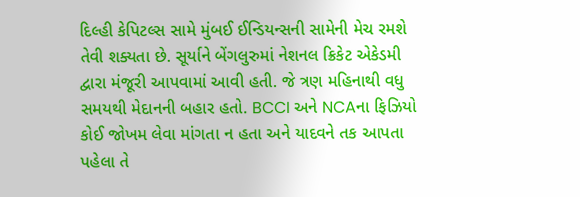દિલ્હી કેપિટલ્સ સામે મુંબઈ ઈન્ડિયન્સની સામેની મેચ રમશે તેવી શક્યતા છે. સૂર્યાને બેંગલુરુમાં નેશનલ ક્રિકેટ એકેડમી દ્વારા મંજૂરી આપવામાં આવી હતી. જે ત્રણ મહિનાથી વધુ સમયથી મેદાનની બહાર હતો. BCCI અને NCAના ફિઝિયો કોઈ જોખમ લેવા માંગતા ન હતા અને યાદવને તક આપતા પહેલા તે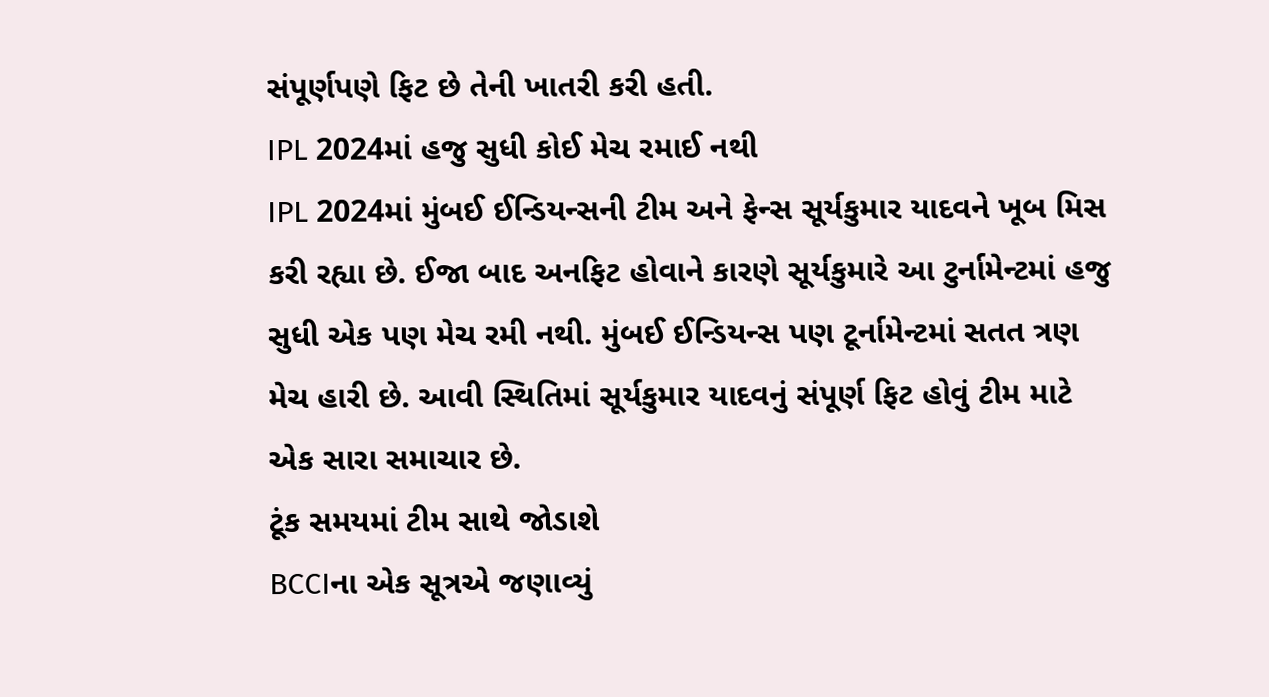સંપૂર્ણપણે ફિટ છે તેની ખાતરી કરી હતી.
IPL 2024માં હજુ સુધી કોઈ મેચ રમાઈ નથી
IPL 2024માં મુંબઈ ઈન્ડિયન્સની ટીમ અને ફેન્સ સૂર્યકુમાર યાદવને ખૂબ મિસ કરી રહ્યા છે. ઈજા બાદ અનફિટ હોવાને કારણે સૂર્યકુમારે આ ટુર્નામેન્ટમાં હજુ સુધી એક પણ મેચ રમી નથી. મુંબઈ ઈન્ડિયન્સ પણ ટૂર્નામેન્ટમાં સતત ત્રણ મેચ હારી છે. આવી સ્થિતિમાં સૂર્યકુમાર યાદવનું સંપૂર્ણ ફિટ હોવું ટીમ માટે એક સારા સમાચાર છે.
ટૂંક સમયમાં ટીમ સાથે જોડાશે
BCCIના એક સૂત્રએ જણાવ્યું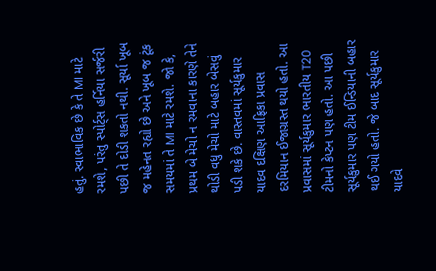હતું. સ્વાભાવિક છે કે તે MI માટે રમશે, પરંતુ સ્પોર્ટ્સ હર્નિયા સર્જરી પછી તે દોડી શકતો નથી. સૂર્યા ખૂબ જ મહેનત રહ્યો છે અને ખૂબ જ ટૂંક સમયમાં તે MI માટે રમશે. જો કે, પ્રથમ બે મેચો ન રમવાના કારણે તેને થોડી વધુ મેચો માટે બહાર બેસવું પડી શકે છે. વાસ્તવમાં સૂર્યકુમાર યાદવ દક્ષિણ આફ્રિકા પ્રવાસ દરમિયાન ઈજાગ્રસ્ત થયો હતો. આ પ્રવાસમાં સૂર્યકુમાર ભારતીય T20 ટીમનો કેપ્ટન પણ હતો. આ પછી સૂર્યકુમાર પણ ટીમ ઈન્ડિયાની બહાર થઈ ગયો હતો. જે બાદ સૂર્યકુમાર યાદવે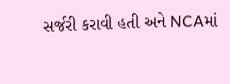સર્જરી કરાવી હતી અને NCAમાં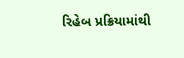રિહેબ પ્રક્રિયામાંથી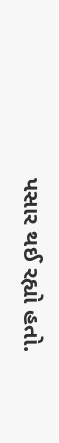પસાર થઈ રહ્યો હતો.